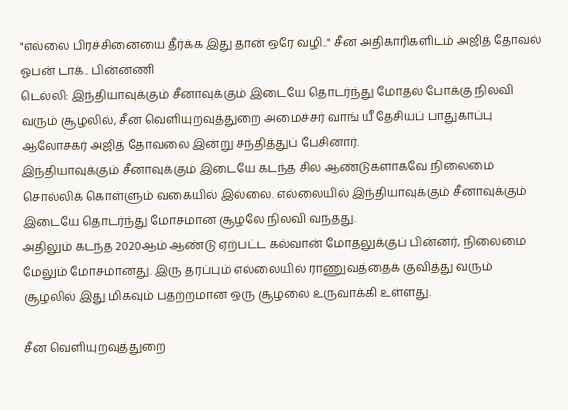"எல்லை பிரச்சினையை தீர்க்க இது தான் ஒரே வழி.." சீன அதிகாரிகளிடம் அஜித் தோவல் ஓபன் டாக்.. பின்னணி
டெல்லி: இந்தியாவுக்கும் சீனாவுக்கும் இடையே தொடர்ந்து மோதல் போக்கு நிலவி வரும் சூழலில், சீன வெளியுறவுத்துறை அமைச்சர் வாங் யீ தேசியப் பாதுகாப்பு ஆலோசகர் அஜித் தோவலை இன்று சந்தித்துப் பேசினார்.
இந்தியாவுக்கும் சீனாவுக்கும் இடையே கடந்த சில ஆண்டுகளாகவே நிலைமை சொல்லிக் கொள்ளும் வகையில் இல்லை. எல்லையில் இந்தியாவுக்கும் சீனாவுக்கும் இடையே தொடர்ந்து மோசமான சூழலே நிலவி வந்தது.
அதிலும் கடந்த 2020ஆம் ஆண்டு ஏற்பட்ட கல்வான் மோதலுக்குப் பின்னர், நிலைமை மேலும் மோசமானது. இரு தரப்பும் எல்லையில் ராணுவத்தைக் குவித்து வரும் சூழலில் இது மிகவும் பதற்றமான ஒரு சூழலை உருவாக்கி உள்ளது.

சீன வெளியுறவுத்துறை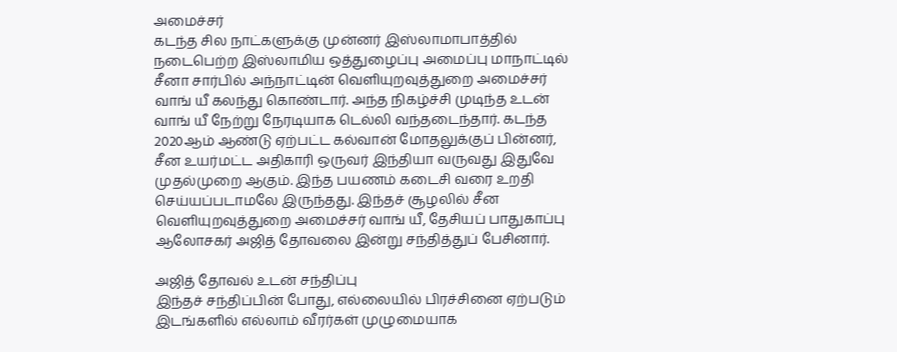அமைச்சர்
கடந்த சில நாட்களுக்கு முன்னர் இஸ்லாமாபாத்தில் நடைபெற்ற இஸ்லாமிய ஒத்துழைப்பு அமைப்பு மாநாட்டில் சீனா சார்பில் அந்நாட்டின் வெளியுறவுத்துறை அமைச்சர் வாங் யீ கலந்து கொண்டார். அந்த நிகழ்ச்சி முடிந்த உடன் வாங் யீ நேற்று நேரடியாக டெல்லி வந்தடைந்தார். கடந்த 2020ஆம் ஆண்டு ஏற்பட்ட கல்வான் மோதலுக்குப் பின்னர், சீன உயர்மட்ட அதிகாரி ஒருவர் இந்தியா வருவது இதுவே முதல்முறை ஆகும். இந்த பயணம் கடைசி வரை உறதி செய்யப்படாமலே இருந்தது. இந்தச் சூழலில் சீன வெளியுறவுத்துறை அமைச்சர் வாங் யீ, தேசியப் பாதுகாப்பு ஆலோசகர் அஜித் தோவலை இன்று சந்தித்துப் பேசினார்.

அஜித் தோவல் உடன் சந்திப்பு
இந்தச் சந்திப்பின் போது, எல்லையில் பிரச்சினை ஏற்படும் இடங்களில் எல்லாம் வீரர்கள் முழுமையாக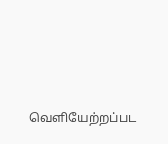வெளியேற்றப்பட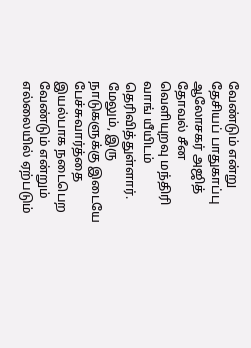வேண்டும் என்று தேசியப் பாதுகாப்பு ஆலோசகர் அஜித் தோவல் சீன வெளியுறவு மந்திரி வாங் யீயிடம் தெரிவித்துள்ளார். மேலும், இரு நாடுகளுக்கு இடையே பேச்சுவார்த்தை இயல்பாக நடைபெற வேண்டும் என்றும் எல்லையில் ஏற்படும்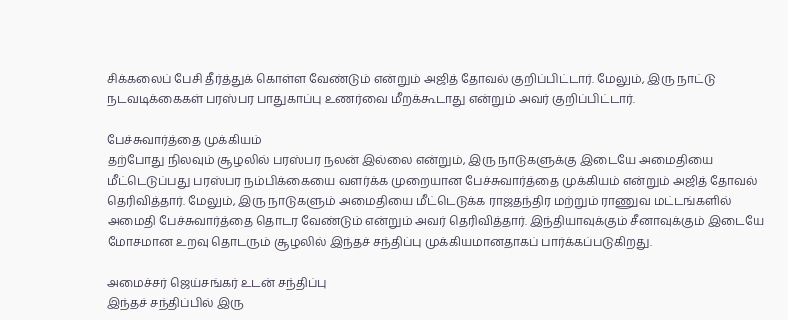சிக்கலைப் பேசி தீர்த்துக் கொள்ள வேண்டும் என்றும் அஜித் தோவல் குறிப்பிட்டார். மேலும், இரு நாட்டு நடவடிக்கைகள் பரஸ்பர பாதுகாப்பு உணர்வை மீறக்கூடாது என்றும் அவர் குறிப்பிட்டார்.

பேச்சுவார்த்தை முக்கியம்
தற்போது நிலவும் சூழலில் பரஸ்பர நலன் இல்லை என்றும், இரு நாடுகளுக்கு இடையே அமைதியை மீட்டெடுப்பது பரஸ்பர நம்பிக்கையை வளர்க்க முறையான பேச்சுவார்த்தை முக்கியம் என்றும் அஜித் தோவல் தெரிவித்தார். மேலும், இரு நாடுகளும் அமைதியை மீட்டெடுக்க ராஜதந்திர மற்றும் ராணுவ மட்டங்களில் அமைதி பேச்சுவார்த்தை தொடர வேண்டும் என்றும் அவர் தெரிவித்தார். இந்தியாவுக்கும் சீனாவுக்கும் இடையே மோசமான உறவு தொடரும் சூழலில் இந்தச் சந்திப்பு முக்கியமானதாகப் பார்க்கப்படுகிறது.

அமைச்சர் ஜெய்சங்கர் உடன் சந்திப்பு
இந்தச் சந்திப்பில் இரு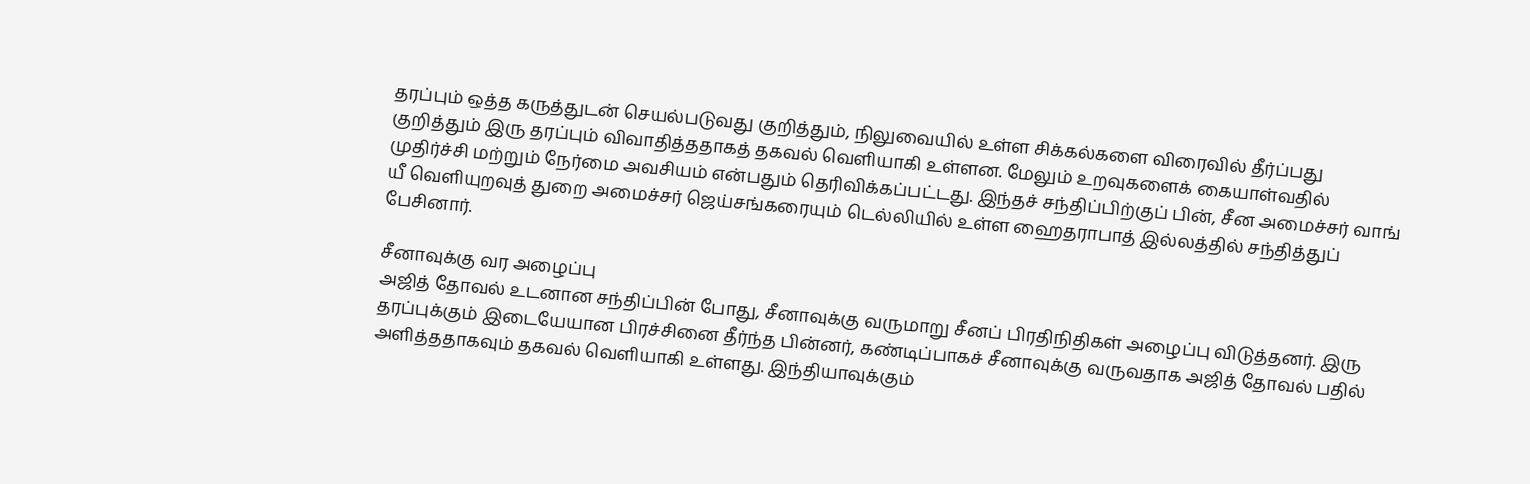தரப்பும் ஒத்த கருத்துடன் செயல்படுவது குறித்தும், நிலுவையில் உள்ள சிக்கல்களை விரைவில் தீர்ப்பது குறித்தும் இரு தரப்பும் விவாதித்ததாகத் தகவல் வெளியாகி உள்ளன. மேலும் உறவுகளைக் கையாள்வதில் முதிர்ச்சி மற்றும் நேர்மை அவசியம் என்பதும் தெரிவிக்கப்பட்டது. இந்தச் சந்திப்பிற்குப் பின், சீன அமைச்சர் வாங் யீ வெளியுறவுத் துறை அமைச்சர் ஜெய்சங்கரையும் டெல்லியில் உள்ள ஹைதராபாத் இல்லத்தில் சந்தித்துப் பேசினார்.

சீனாவுக்கு வர அழைப்பு
அஜித் தோவல் உடனான சந்திப்பின் போது, சீனாவுக்கு வருமாறு சீனப் பிரதிநிதிகள் அழைப்பு விடுத்தனர். இரு தரப்புக்கும் இடையேயான பிரச்சினை தீர்ந்த பின்னர், கண்டிப்பாகச் சீனாவுக்கு வருவதாக அஜித் தோவல் பதில் அளித்ததாகவும் தகவல் வெளியாகி உள்ளது. இந்தியாவுக்கும்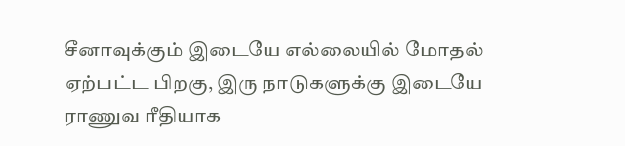சீனாவுக்கும் இடையே எல்லையில் மோதல் ஏற்பட்ட பிறகு, இரு நாடுகளுக்கு இடையே ராணுவ ரீதியாக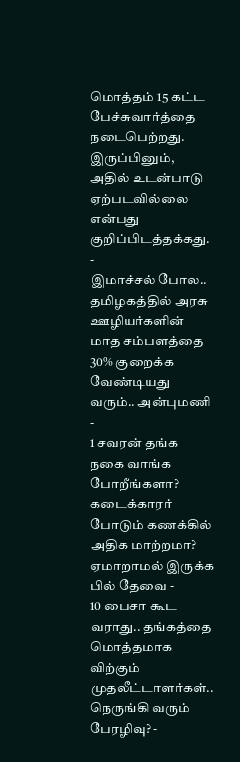மொத்தம் 15 கட்ட பேச்சுவார்த்தை நடைபெற்றது. இருப்பினும், அதில் உடன்பாடு ஏற்படவில்லை என்பது குறிப்பிடத்தக்கது.
-
இமாச்சல் போல.. தமிழகத்தில் அரசு ஊழியர்களின் மாத சம்பளத்தை 30% குறைக்க வேண்டியது வரும்.. அன்புமணி -
1 சவரன் தங்க நகை வாங்க போறீங்களா? கடைக்காரர் போடும் கணக்கில் அதிக மாற்றமா? ஏமாறாமல் இருக்க பில் தேவை -
10 பைசா கூட வராது.. தங்கத்தை மொத்தமாக விற்கும் முதலீட்டாளர்கள்.. நெருங்கி வரும் பேரழிவு? -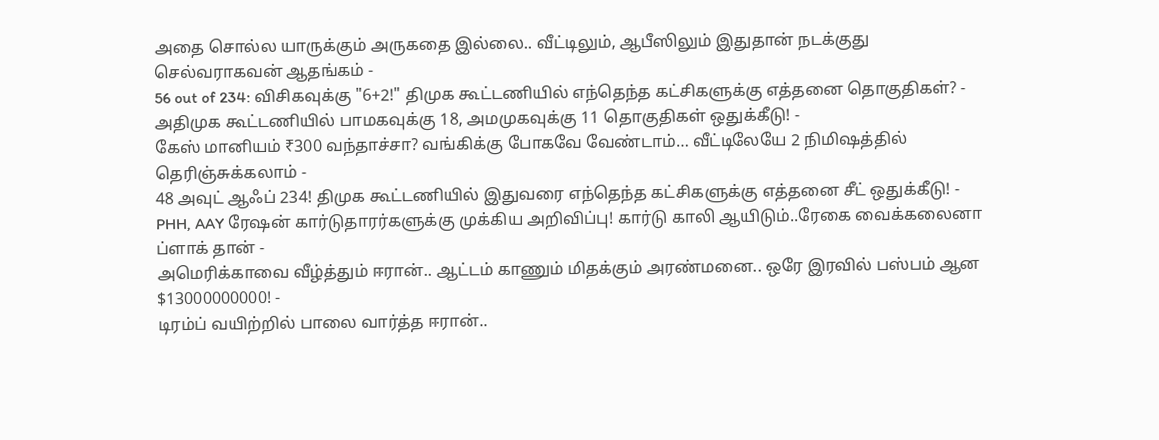அதை சொல்ல யாருக்கும் அருகதை இல்லை.. வீட்டிலும், ஆபீஸிலும் இதுதான் நடக்குது செல்வராகவன் ஆதங்கம் -
56 out of 234: விசிகவுக்கு "6+2!" திமுக கூட்டணியில் எந்தெந்த கட்சிகளுக்கு எத்தனை தொகுதிகள்? -
அதிமுக கூட்டணியில் பாமகவுக்கு 18, அமமுகவுக்கு 11 தொகுதிகள் ஒதுக்கீடு! -
கேஸ் மானியம் ₹300 வந்தாச்சா? வங்கிக்கு போகவே வேண்டாம்… வீட்டிலேயே 2 நிமிஷத்தில் தெரிஞ்சுக்கலாம் -
48 அவுட் ஆஃப் 234! திமுக கூட்டணியில் இதுவரை எந்தெந்த கட்சிகளுக்கு எத்தனை சீட் ஒதுக்கீடு! -
PHH, AAY ரேஷன் கார்டுதாரர்களுக்கு முக்கிய அறிவிப்பு! கார்டு காலி ஆயிடும்..ரேகை வைக்கலைனா ப்ளாக் தான் -
அமெரிக்காவை வீழ்த்தும் ஈரான்.. ஆட்டம் காணும் மிதக்கும் அரண்மனை.. ஒரே இரவில் பஸ்பம் ஆன $13000000000! -
டிரம்ப் வயிற்றில் பாலை வார்த்த ஈரான்..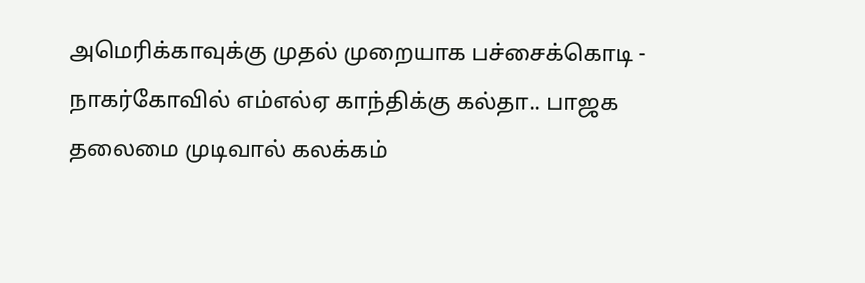அமெரிக்காவுக்கு முதல் முறையாக பச்சைக்கொடி -
நாகர்கோவில் எம்எல்ஏ காந்திக்கு கல்தா.. பாஜக தலைமை முடிவால் கலக்கம்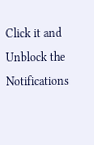Click it and Unblock the Notifications